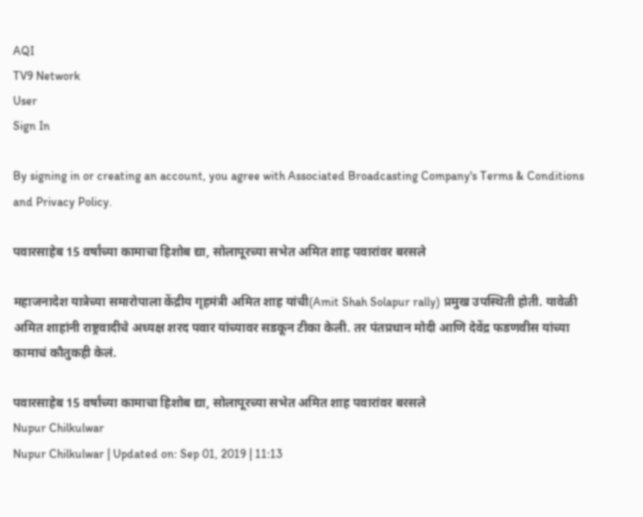AQI
TV9 Network
User
Sign In

By signing in or creating an account, you agree with Associated Broadcasting Company's Terms & Conditions and Privacy Policy.

पवारसाहेब 15 वर्षांच्या कामाचा हिशोब द्या, सोलापूरच्या सभेत अमित शाह पवारांवर बरसले

महाजनादेश यात्रेच्या समारोपाला केंद्रीय गृहमंत्री अमित शाह यांची(Amit Shah Solapur rally) प्रमुख उपस्थिती होती. यावेळी अमित शाहांनी राष्ट्रवादीचे अध्यक्ष शरद पवार यांच्यावर सडकून टीका केली. तर पंतप्रधान मोदी आणि देवेंद्र फडणवीस यांच्या कामाचं कौतुकही केलं.

पवारसाहेब 15 वर्षांच्या कामाचा हिशोब द्या, सोलापूरच्या सभेत अमित शाह पवारांवर बरसले
Nupur Chilkulwar
Nupur Chilkulwar | Updated on: Sep 01, 2019 | 11:13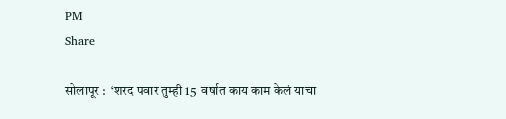PM
Share

सोलापूर :  ‘शरद पवार तुम्ही 15  वर्षात काय काम केलं याचा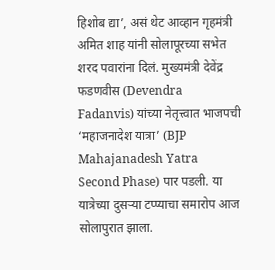हिशोब द्या’, असं थेट आव्हान गृहमंत्री अमित शाह यांनी सोलापूरच्या सभेत शरद पवारांना दिलं. मुख्यमंत्री देवेंद्र फडणवीस (Devendra Fadanvis) यांच्या नेतृत्त्वात भाजपची ‘महाजनादेश यात्रा’ (BJP Mahajanadesh Yatra Second Phase) पार पडली. या यात्रेच्या दुसऱ्या टप्प्याचा समारोप आज सोलापुरात झाला.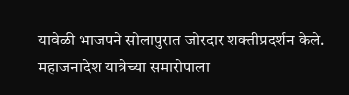यावेळी भाजपने सोलापुरात जोरदार शक्तीप्रदर्शन केले. महाजनादेश यात्रेच्या समारोपाला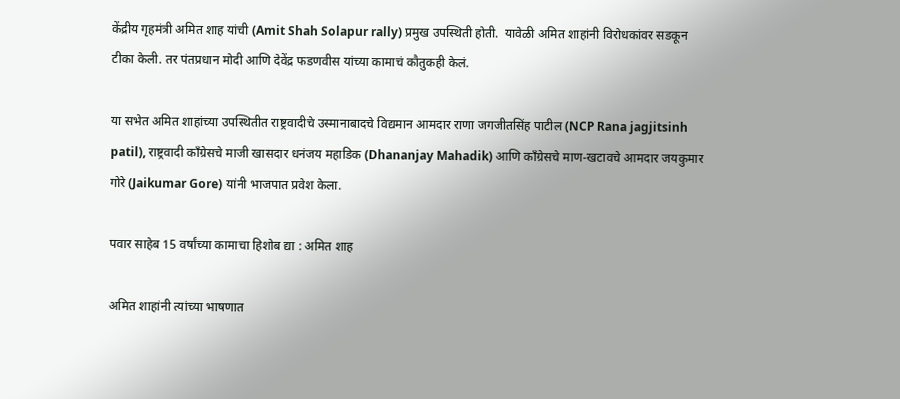केंद्रीय गृहमंत्री अमित शाह यांची (Amit Shah Solapur rally) प्रमुख उपस्थिती होती.  यावेळी अमित शाहांनी विरोधकांवर सडकून टीका केली. तर पंतप्रधान मोदी आणि देवेंद्र फडणवीस यांच्या कामाचं कौतुकही केलं.

या सभेत अमित शाहांच्या उपस्थितीत राष्ट्रवादीचे उस्मानाबादचे विद्यमान आमदार राणा जगजीतसिंह पाटील (NCP Rana jagjitsinh patil), राष्ट्रवादी काँग्रेसचे माजी खासदार धनंजय महाडिक (Dhananjay Mahadik) आणि काँग्रेसचे माण-खटावचे आमदार जयकुमार गोरे (Jaikumar Gore) यांनी भाजपात प्रवेश केला.

पवार साहेब 15 वर्षांच्या कामाचा हिशोब द्या : अमित शाह

अमित शाहांनी त्यांच्या भाषणात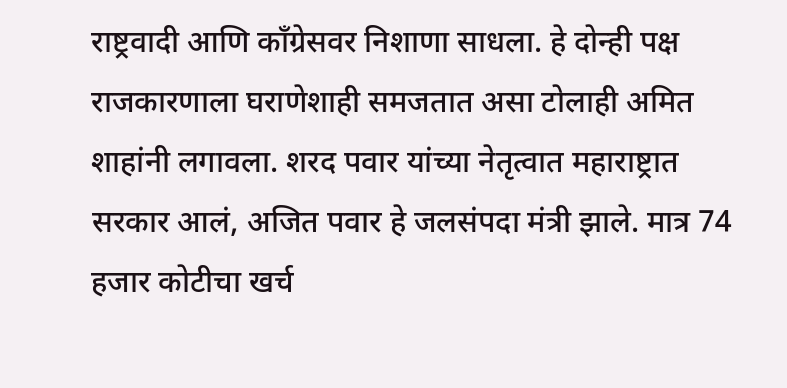राष्ट्रवादी आणि काँग्रेसवर निशाणा साधला. हे दोन्ही पक्ष राजकारणाला घराणेशाही समजतात असा टोलाही अमित शाहांनी लगावला. शरद पवार यांच्या नेतृत्वात महाराष्ट्रात सरकार आलं, अजित पवार हे जलसंपदा मंत्री झाले. मात्र 74 हजार कोटीचा खर्च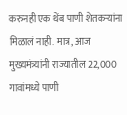करुनही एक थेंब पाणी शेतकऱ्यांना मिळालं नाही. मात्र, आज मुख्यमंत्र्यांनी राज्यातील 22,000 गावांमध्ये पाणी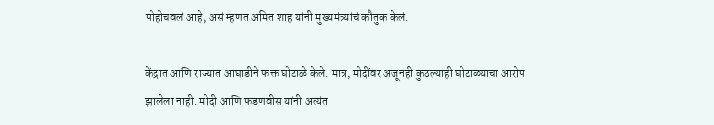पोहोचवलं आहे, असं म्हणत अमित शाह यांनी मुख्यमंत्र्यांचं कौतुक केलं.

केंद्रात आणि राज्यात आघाडीने फक्त घोटाळे केले. मात्र, मोदींवर अजूनही कुठल्याही घोटाळ्याचा आरोप झालेला नाही. मोदी आणि फडणवीस यांनी अत्यंत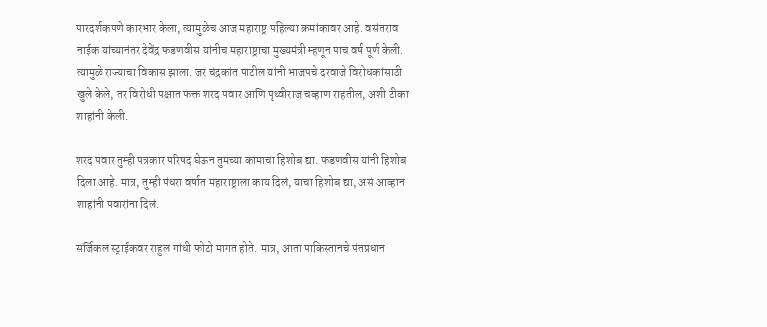पारदर्शकपणे कारभार केला, त्यामुळेच आज महाराष्ट्र पहिल्या क्रमांकावर आहे. वसंतराव नाईक यांच्यानंतर देवेंद्र फडणवीस यांनीच महाराष्ट्राचा मुख्यमंत्री म्हणून पाच वर्ष पूर्ण केली. त्यामुळे राज्याचा विकास झाला. जर चंद्रकांत पाटील यांनी भाजपचे दरवाजे विरोधकांसाठी खुले केले, तर विरोधी पक्षात फक्त शरद पवार आणि पृथ्वीराज चव्हाण राहतील, अशी टीका शाहांनी केली.

शरद पवार तुम्ही पत्रकार परिषद घेऊन तुमच्या कामाचा हिशोब द्या. फडणवीस यांनी हिशोब दिला आहे. मात्र, तुम्ही पंधरा वर्षात महाराष्ट्राला काय दिलं, याचा हिशोब द्या, असं आव्हान शाहांनी पवारांना दिलं.

सर्जिकल स्ट्राईकवर राहुल गांधी फोटो मागत होते. मात्र, आता पाकिस्तानचे पंतप्रधान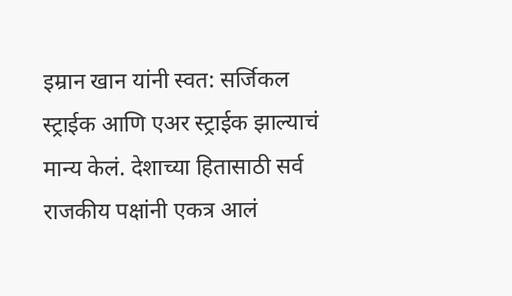इम्रान खान यांनी स्वत: सर्जिकल स्ट्राईक आणि एअर स्ट्राईक झाल्याचं मान्य केलं. देशाच्या हितासाठी सर्व राजकीय पक्षांनी एकत्र आलं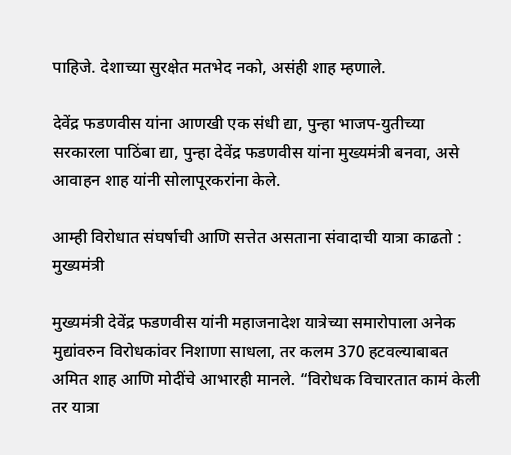पाहिजे. देशाच्या सुरक्षेत मतभेद नको, असंही शाह म्हणाले.

देवेंद्र फडणवीस यांना आणखी एक संधी द्या, पुन्हा भाजप-युतीच्या सरकारला पाठिंबा द्या, पुन्हा देवेंद्र फडणवीस यांना मुख्यमंत्री बनवा, असे आवाहन शाह यांनी सोलापूरकरांना केले.

आम्ही विरोधात संघर्षाची आणि सत्तेत असताना संवादाची यात्रा काढतो : मुख्यमंत्री

मुख्यमंत्री देवेंद्र फडणवीस यांनी महाजनादेश यात्रेच्या समारोपाला अनेक मुद्यांवरुन विरोधकांवर निशाणा साधला, तर कलम 370 हटवल्याबाबत अमित शाह आणि मोदींचे आभारही मानले. “विरोधक विचारतात कामं केली तर यात्रा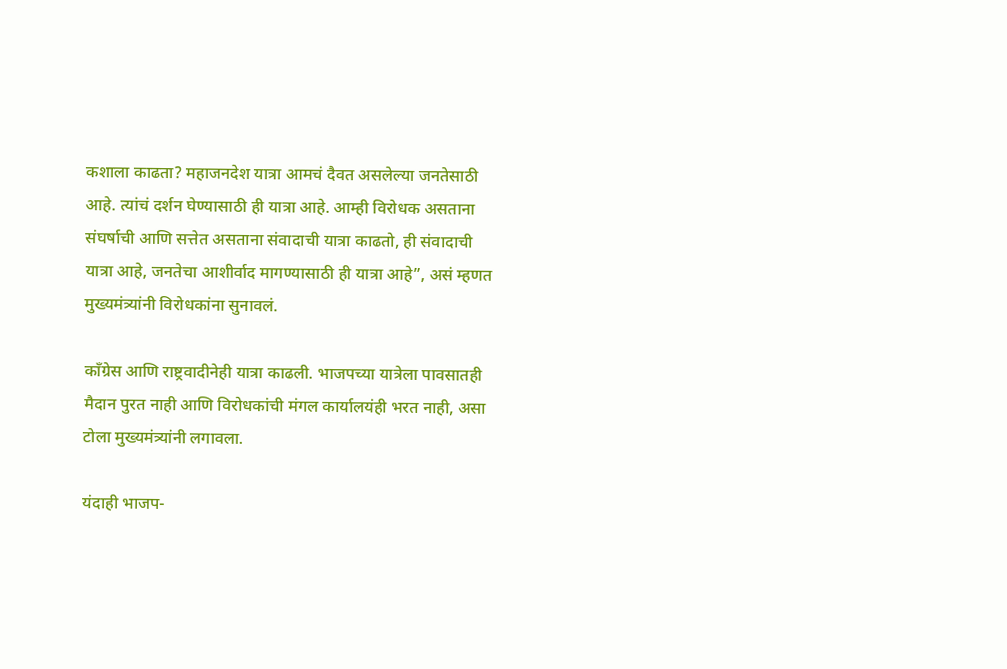कशाला काढता? महाजनदेश यात्रा आमचं दैवत असलेल्या जनतेसाठी आहे. त्यांचं दर्शन घेण्यासाठी ही यात्रा आहे. आम्ही विरोधक असताना संघर्षाची आणि सत्तेत असताना संवादाची यात्रा काढतो, ही संवादाची यात्रा आहे, जनतेचा आशीर्वाद मागण्यासाठी ही यात्रा आहे”, असं म्हणत मुख्यमंत्र्यांनी विरोधकांना सुनावलं.

काँग्रेस आणि राष्ट्रवादीनेही यात्रा काढली. भाजपच्या यात्रेला पावसातही मैदान पुरत नाही आणि विरोधकांची मंगल कार्यालयंही भरत नाही, असा टोला मुख्यमंत्र्यांनी लगावला.

यंदाही भाजप-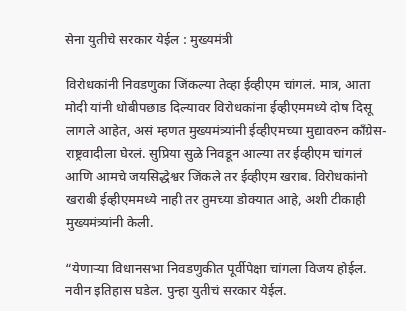सेना युतीचे सरकार येईल : मुख्यमंत्री

विरोधकांनी निवडणुका जिंकल्या तेव्हा ईव्हीएम चांगलं. मात्र, आता मोदी यांनी धोबीपछाड दिल्यावर विरोधकांना ईव्हीएममध्ये दोष दिसू लागले आहेत, असं म्हणत मुख्यमंत्र्यांनी ईव्हीएमच्या मुद्यावरुन काँग्रेस-राष्ट्रवादीला घेरलं. सुप्रिया सुळे निवडून आल्या तर ईव्हीएम चांगलं आणि आमचे जयसिद्धेश्वर जिंकले तर ईव्हीएम खराब. विरोधकांनो खराबी ईव्हीएममध्ये नाही तर तुमच्या डोक्यात आहे, अशी टीकाही मुख्यमंत्र्यांनी केली.

“येणाऱ्या विधानसभा निवडणुकीत पूर्वीपेक्षा चांगला विजय होईल. नवीन इतिहास घडेल. पुन्हा युतीचं सरकार येईल.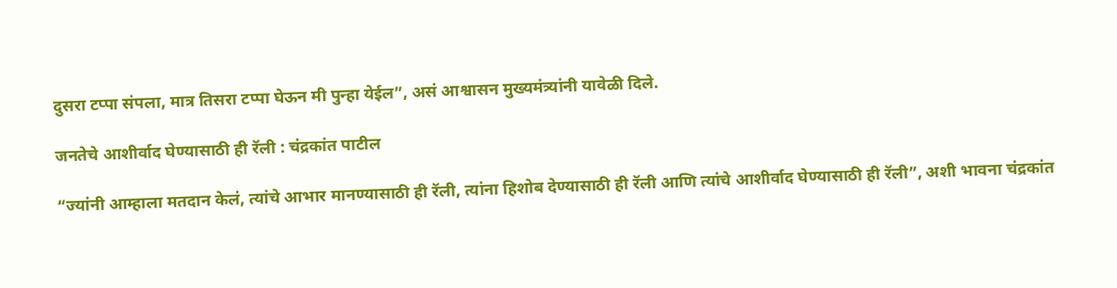दुसरा टप्पा संपला, मात्र तिसरा टप्पा घेऊन मी पुन्हा येईल”, असं आश्वासन मुख्यमंत्र्यांनी यावेळी दिले.

जनतेचे आशीर्वाद घेण्यासाठी ही रॅली : चंद्रकांत पाटील

“ज्यांनी आम्हाला मतदान केलं, त्यांचे आभार मानण्यासाठी ही रॅली, त्यांना हिशोब देण्यासाठी ही रॅली आणि त्यांचे आशीर्वाद घेण्यासाठी ही रॅली”, अशी भावना चंद्रकांत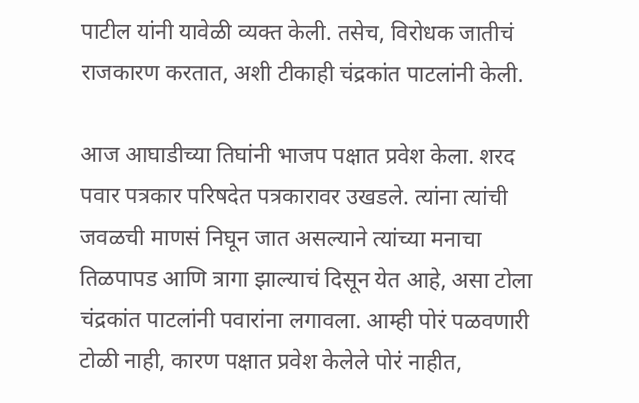पाटील यांनी यावेळी व्यक्त केली. तसेच, विरोधक जातीचं राजकारण करतात, अशी टीकाही चंद्रकांत पाटलांनी केली.

आज आघाडीच्या तिघांनी भाजप पक्षात प्रवेश केला. शरद पवार पत्रकार परिषदेत पत्रकारावर उखडले. त्यांना त्यांची जवळची माणसं निघून जात असल्याने त्यांच्या मनाचा तिळपापड आणि त्रागा झाल्याचं दिसून येत आहे, असा टोला चंद्रकांत पाटलांनी पवारांना लगावला. आम्ही पोरं पळवणारी टोळी नाही, कारण पक्षात प्रवेश केलेले पोरं नाहीत,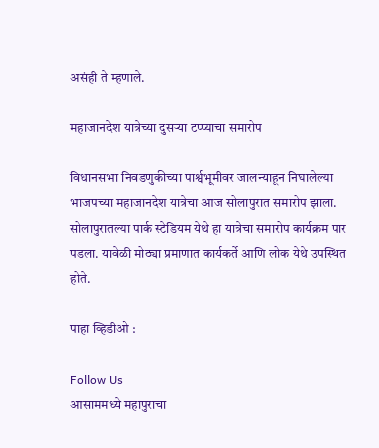असंही ते म्हणाले.

महाजानदेश यात्रेच्या दुसऱ्या टप्प्याचा समारोप

विधानसभा निवडणुकीच्या पार्श्वभूमीवर जालन्याहून निघालेल्या भाजपच्या महाजानदेश यात्रेचा आज सोलापुरात समारोप झाला. सोलापुरातल्या पार्क स्टेडियम येथे हा यात्रेचा समारोप कार्यक्रम पार पडला. यावेळी मोठ्या प्रमाणात कार्यकर्ते आणि लोक येथे उपस्थित होते.

पाहा व्हिडीओ :

Follow Us
आसाममध्ये महापुराचा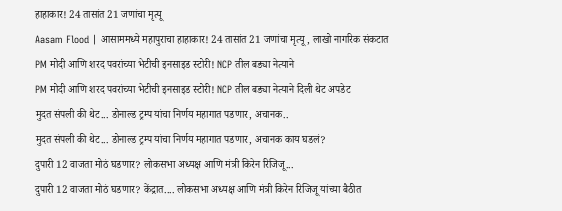हाहाकार! 24 तासांत 21 जणांचा मृत्यू
Aasam Flood | आसाममध्ये महापुराचा हाहाकार! 24 तासांत 21 जणांचा मृत्यू, लाखो नागरिक संकटात
PM मोदी आणि शरद पवरांच्या भेटीची इनसाइड स्टोरी! NCP तील बड्या नेत्याने
PM मोदी आणि शरद पवरांच्या भेटीची इनसाइड स्टोरी! NCP तील बड्या नेत्याने दिली थेट अपडेट
मुदत संपली की थेट... डोनाल्ड ट्रम्प यांचा निर्णय महागात पडणार, अचानक..
मुदत संपली की थेट... डोनाल्ड ट्रम्प यांचा निर्णय महागात पडणार, अचानक काय घडलं?
दुपारी 12 वाजता मोठं घडणार? लोकसभा अध्यक्ष आणि मंत्री किरेन रिजिजू...
दुपारी 12 वाजता मोठं घडणार? केंद्रात.... लोकसभा अध्यक्ष आणि मंत्री किरेन रिजिजू यांच्या बैठीत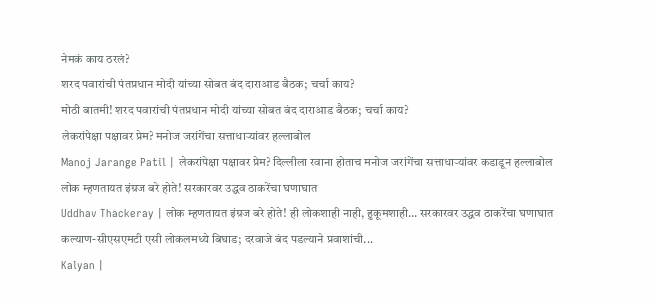नेमकं काय ठरलं?
शरद पवारांची पंतप्रधान मोदी यांच्या सोबत बंद दाराआड बैठक; चर्चा काय?
मोठी बातमी! शरद पवारांची पंतप्रधान मोदी यांच्या सोबत बंद दाराआड बैठक; चर्चा काय?
लेकरांपेक्षा पक्षावर प्रेम? मनोज जरांगेंचा सत्ताधाऱ्यांवर हल्लाबोल
Manoj Jarange Patil | लेकरांपेक्षा पक्षावर प्रेम? दिल्लीला रवाना होताच मनोज जरांगेंचा सत्ताधाऱ्यांवर कडाडून हल्लाबोल
लोक म्हणतायत इंग्रज बरे होते! सरकारवर उद्धव ठाकरेंचा घणाघात
Uddhav Thackeray | लोक म्हणतायत इंग्रज बरे होते! ही लोकशाही नाही, हुकूमशाही... सरकारवर उद्धव ठाकरेंचा घणाघात
कल्याण-सीएसएमटी एसी लोकलमध्ये बिघाड; दरवाजे बंद पडल्याने प्रवाशांची...
Kalyan |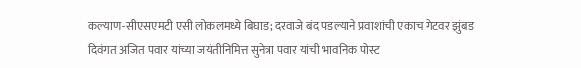कल्याण-सीएसएमटी एसी लोकलमध्ये बिघाड; दरवाजे बंद पडल्याने प्रवाशांची एकाच गेटवर झुंबड
दिवंगत अजित पवार यांच्या जयंतीनिमित्त सुनेत्रा पवार यांची भावनिक पोस्ट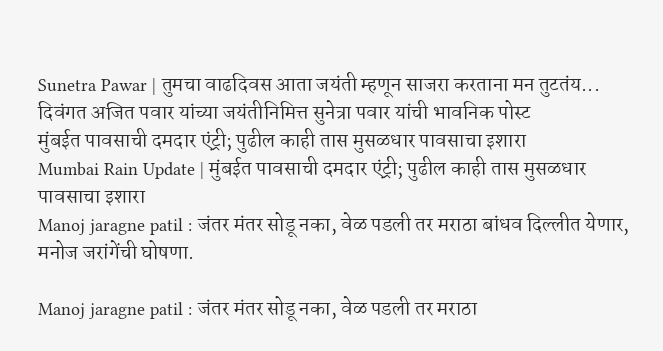Sunetra Pawar | तुमचा वाढदिवस आता जयंती म्हणून साजरा करताना मन तुटतंय... दिवंगत अजित पवार यांच्या जयंतीनिमित्त सुनेत्रा पवार यांची भावनिक पोस्ट
मुंबईत पावसाची दमदार एंट्री; पुढील काही तास मुसळधार पावसाचा इशारा
Mumbai Rain Update | मुंबईत पावसाची दमदार एंट्री; पुढील काही तास मुसळधार पावसाचा इशारा
Manoj jaragne patil : जंतर मंतर सोडू नका, वेळ पडली तर मराठा बांधव दिल्लीत येणार, मनोज जरांगेंची घोषणा.

Manoj jaragne patil : जंतर मंतर सोडू नका, वेळ पडली तर मराठा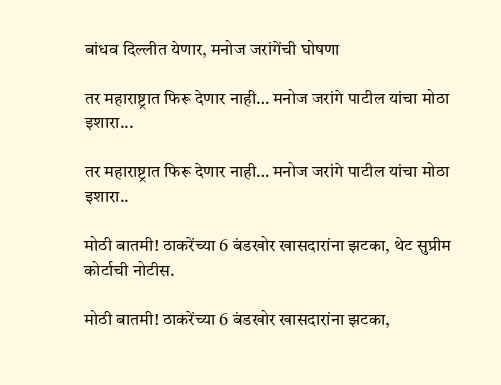बांधव दिल्लीत येणार, मनोज जरांगेंची घोषणा

तर महाराष्ट्रात फिरू देणार नाही… मनोज जरांगे पाटील यांचा मोठा इशारा...

तर महाराष्ट्रात फिरू देणार नाही… मनोज जरांगे पाटील यांचा मोठा इशारा..

मोठी बातमी! ठाकरेंच्या 6 बंडखोर खासदारांना झटका, थेट सुप्रीम कोर्टाची नोटीस.

मोठी बातमी! ठाकरेंच्या 6 बंडखोर खासदारांना झटका,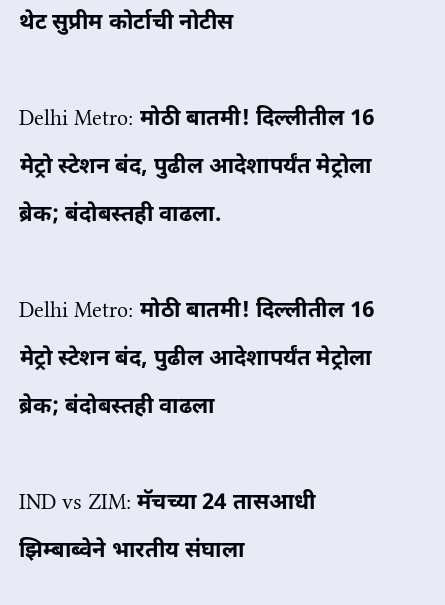थेट सुप्रीम कोर्टाची नोटीस

Delhi Metro: मोठी बातमी! दिल्लीतील 16 मेट्रो स्टेशन बंद, पुढील आदेशापर्यंत मेट्रोला ब्रेक; बंदोबस्तही वाढला.

Delhi Metro: मोठी बातमी! दिल्लीतील 16 मेट्रो स्टेशन बंद, पुढील आदेशापर्यंत मेट्रोला ब्रेक; बंदोबस्तही वाढला

IND vs ZIM: मॅचच्या 24 तासआधी झिम्बाब्वेने भारतीय संघाला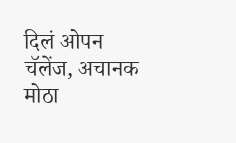दिलं ओपन चॅलेंज, अचानक मोठा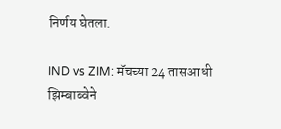निर्णय घेतला.

IND vs ZIM: मॅचच्या 24 तासआधी झिम्बाब्वेने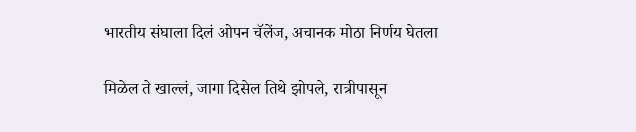भारतीय संघाला दिलं ओपन चॅलेंज, अचानक मोठा निर्णय घेतला

मिळेल ते खाल्लं, जागा दिसेल तिथे झोपले, रात्रीपासून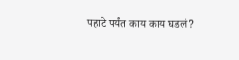पहाटे पर्यंत काय काय घडलं?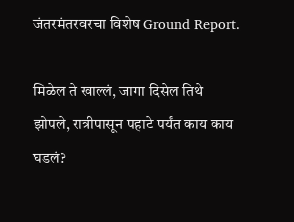जंतरमंतरवरचा विशेष Ground Report.

मिळेल ते खाल्लं, जागा दिसेल तिथे झोपले, रात्रीपासून पहाटे पर्यंत काय काय घडलं?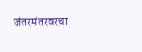जंतरमंतरवरचा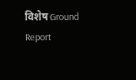विशेष Ground Report